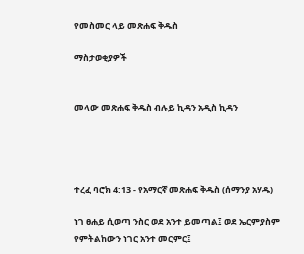የመስመር ላይ መጽሐፍ ቅዱስ

ማስታወቂያዎች


መላው መጽሐፍ ቅዱስ ብሉይ ኪዳን አዲስ ኪዳን




ተረፈ ባሮክ 4:13 - የአማርኛ መጽሐፍ ቅዱስ (ሰማንያ አሃዱ)

ነገ ፀሐይ ሲወጣ ንስር ወደ አንተ ይመጣል፤ ወደ ኤርምያስም የምትልከውን ነገር አንተ መርምር፤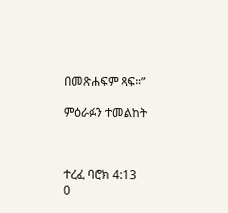በመጽሐፍም ጻፍ።”

ምዕራፉን ተመልከት



ተረፈ ባሮክ 4:13
0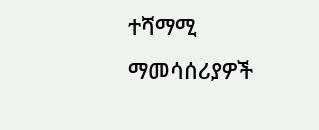ተሻማሚ ማመሳሰሪያዎች